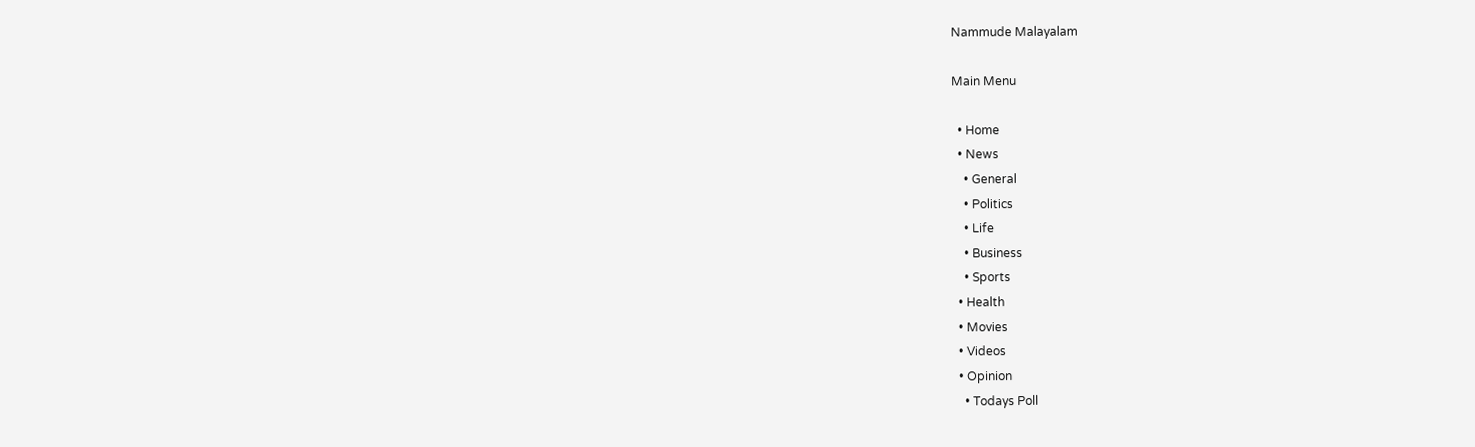Nammude Malayalam

Main Menu

  • Home
  • News
    • General
    • Politics
    • Life
    • Business
    • Sports
  • Health
  • Movies
  • Videos
  • Opinion
    • Todays Poll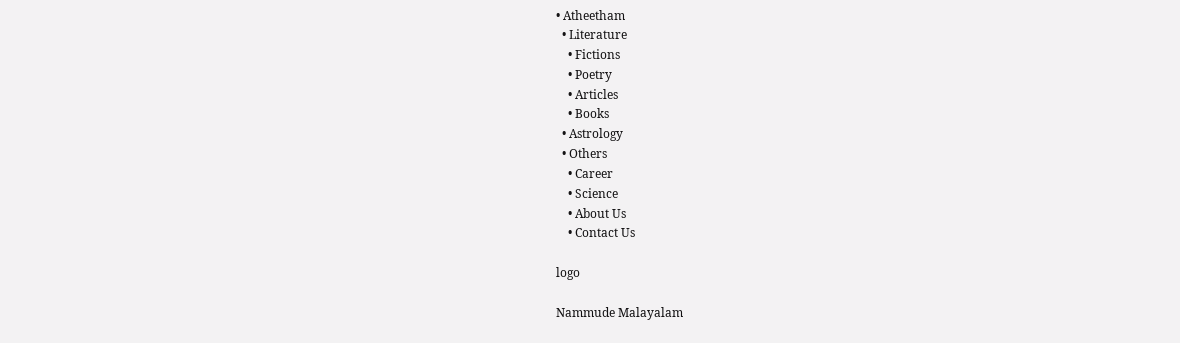• Atheetham
  • Literature
    • Fictions
    • Poetry
    • Articles
    • Books
  • Astrology
  • Others
    • Career
    • Science
    • About Us
    • Contact Us

logo

Nammude Malayalam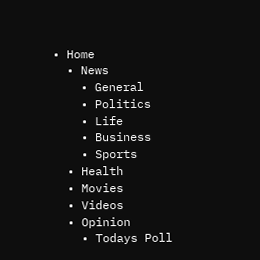• Home
  • News
    • General
    • Politics
    • Life
    • Business
    • Sports
  • Health
  • Movies
  • Videos
  • Opinion
    • Todays Poll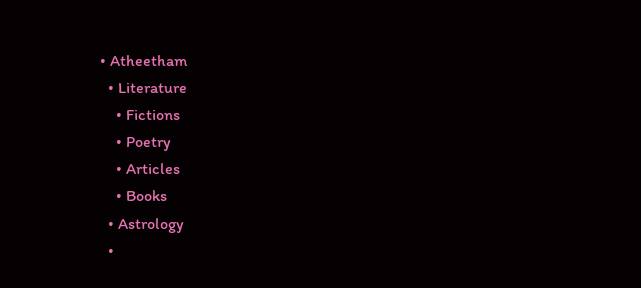• Atheetham
  • Literature
    • Fictions
    • Poetry
    • Articles
    • Books
  • Astrology
  •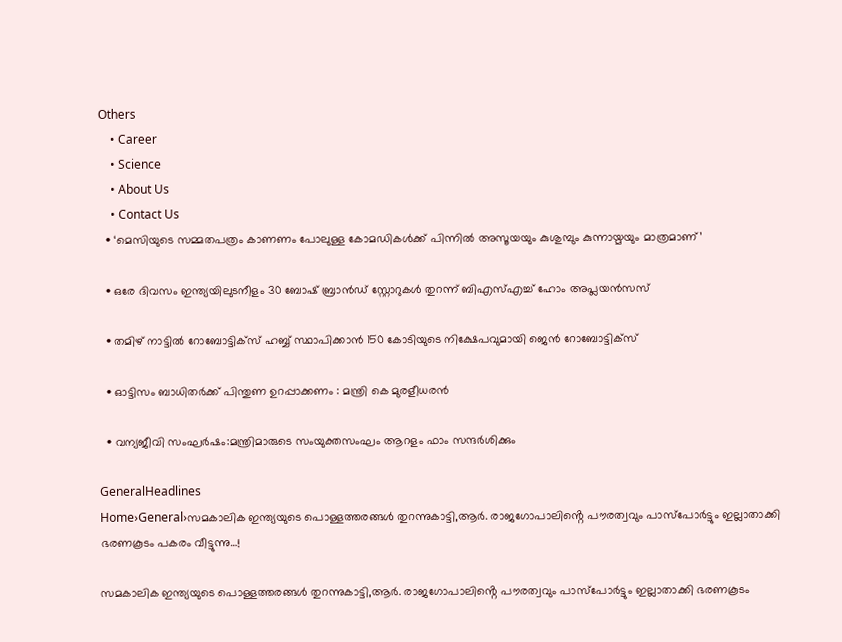Others
    • Career
    • Science
    • About Us
    • Contact Us
  • ‘മെസിയുടെ സമ്മതപത്രം കാണണം പോലുള്ള കോമഡികൾക്ക് പിന്നിൽ അസൂയയും കുശുമ്പും കുന്നായ്മയും മാത്രമാണ്’

  • ഒരേ ദിവസം ഇന്ത്യയിലുടനീളം 30 ബോഷ് ബ്രാന്‍ഡ് സ്റ്റോറുകള്‍ തുറന്ന് ബിഎസ്എച്ച് ഹോം അപ്ലയന്‍സസ്

  • തമിഴ് നാട്ടില്‍ റോബോട്ടിക്സ് ഹബ്ബ് സ്ഥാപിക്കാന്‍ 150 കോടിയുടെ നിക്ഷേപവുമായി ജെന്‍ റോബോട്ടിക്സ്

  • ഓട്ടിസം ബാധിതർക്ക് പിന്തുണ ഉറപ്പാക്കണം : മന്ത്രി കെ മുരളീധരൻ

  • വന്യജീവി സംഘർഷം:മന്ത്രിമാരുടെ സംയുക്തസംഘം ആറളം ഫാം സന്ദർശിക്കും

GeneralHeadlines
Home›General›സമകാലിക ഇന്ത്യയുടെ പൊള്ളത്തരങ്ങൾ തുറന്നുകാട്ടി,ആർ. രാജഗോപാലിൻ്റെ പൗരത്വവും പാസ്പോർട്ടും ഇല്ലാതാക്കി ഭരണകൂടം പകരം വീട്ടുന്നു…!

സമകാലിക ഇന്ത്യയുടെ പൊള്ളത്തരങ്ങൾ തുറന്നുകാട്ടി,ആർ. രാജഗോപാലിൻ്റെ പൗരത്വവും പാസ്പോർട്ടും ഇല്ലാതാക്കി ഭരണകൂടം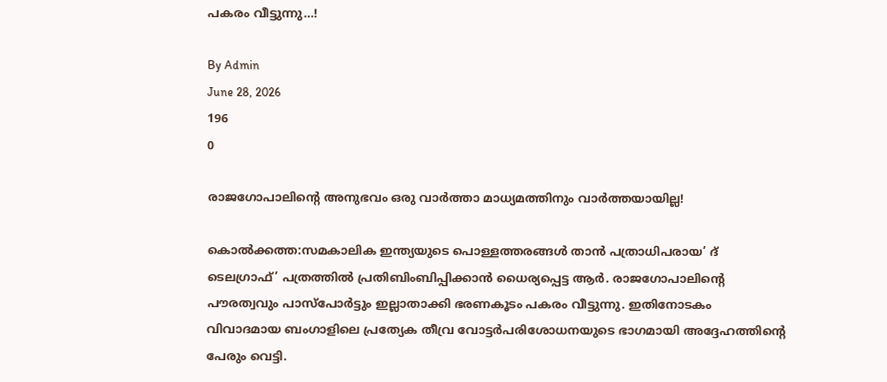പകരം വീട്ടുന്നു…!

By Admin
June 28, 2026
196
0

രാജഗോപാലിൻ്റെ അനുഭവം ഒരു വാർത്താ മാധ്യമത്തിനും വാർത്തയായില്ല!

കൊൽക്കത്ത:സമകാലിക ഇന്ത്യയുടെ പൊള്ളത്തരങ്ങൾ താൻ പത്രാധിപരായ’ ദ് ടെലഗ്രാഫ്’ പത്രത്തിൽ പ്രതിബിംബിപ്പിക്കാൻ ധൈര്യപ്പെട്ട ആർ. രാജഗോപാലിൻ്റെ പൗരത്വവും പാസ്പോർട്ടും ഇല്ലാതാക്കി ഭരണകൂടം പകരം വീട്ടുന്നു. ഇതിനോടകം വിവാദമായ ബംഗാളിലെ പ്രത്യേക തീവ്ര വോട്ടർപരിശോധനയുടെ ഭാഗമായി അദ്ദേഹത്തിൻ്റെ പേരും വെട്ടി.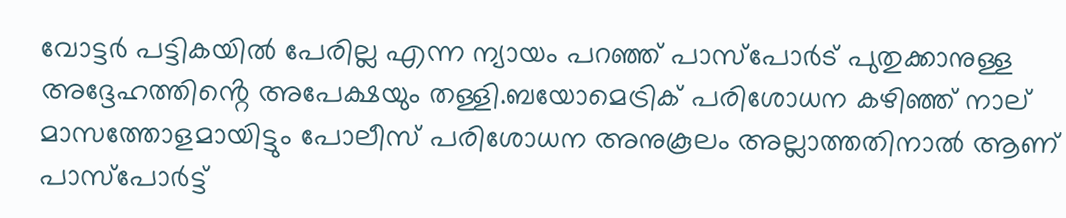വോട്ടർ പട്ടികയിൽ പേരില്ല എന്ന ന്യായം പറഞ്ഞ് പാസ്പോർട് പുതുക്കാനുള്ള അദ്ദേഹത്തിൻ്റെ അപേക്ഷയും തള്ളി.ബയോമെട്രിക് പരിശോധന കഴിഞ്ഞ് നാല് മാസത്തോളമായിട്ടും പോലീസ് പരിശോധന അനുകൂലം അല്ലാത്തതിനാൽ ആണ് പാസ്പോർട്ട്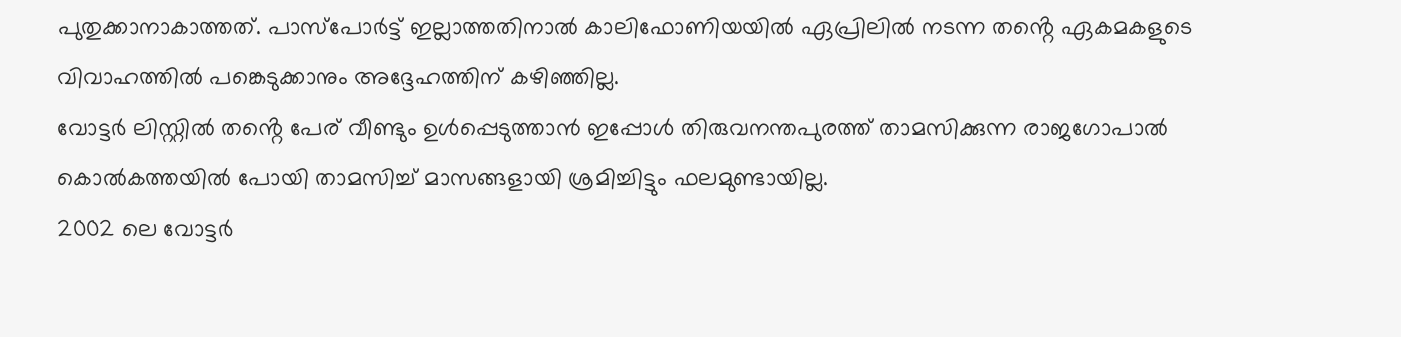പുതുക്കാനാകാത്തത്. പാസ്പോർട്ട് ഇല്ലാത്തതിനാൽ കാലിഫോണിയയിൽ ഏപ്രിലിൽ നടന്ന തൻ്റെ ഏകമകളുടെ വിവാഹത്തിൽ പങ്കെടുക്കാനും അദ്ദേഹത്തിന് കഴിഞ്ഞില്ല.
വോട്ടർ ലിസ്റ്റിൽ തൻ്റെ പേര് വീണ്ടും ഉൾപ്പെടുത്താൻ ഇപ്പോൾ തിരുവനന്തപുരത്ത് താമസിക്കുന്ന രാജഗോപാൽ കൊൽകത്തയിൽ പോയി താമസിച്ച് മാസങ്ങളായി ശ്രമിച്ചിട്ടും ഫലമുണ്ടായില്ല.
2002 ലെ വോട്ടർ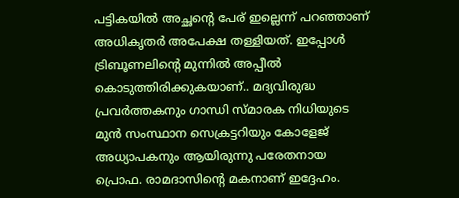പട്ടികയിൽ അച്ഛൻ്റെ പേര് ഇല്ലെന്ന് പറഞ്ഞാണ് അധികൃതർ അപേക്ഷ തള്ളിയത്. ഇപ്പോൾ ട്രിബൂണലിൻ്റെ മുന്നിൽ അപ്പീൽ കൊടുത്തിരിക്കുകയാണ്.. മദ്യവിരുദ്ധ പ്രവർത്തകനും ഗാന്ധി സ്മാരക നിധിയുടെ മുൻ സംസ്ഥാന സെക്രട്ടറിയും കോളേജ് അധ്യാപകനും ആയിരുന്നു പരേതനായ പ്രൊഫ. രാമദാസിൻ്റെ മകനാണ് ഇദ്ദേഹം.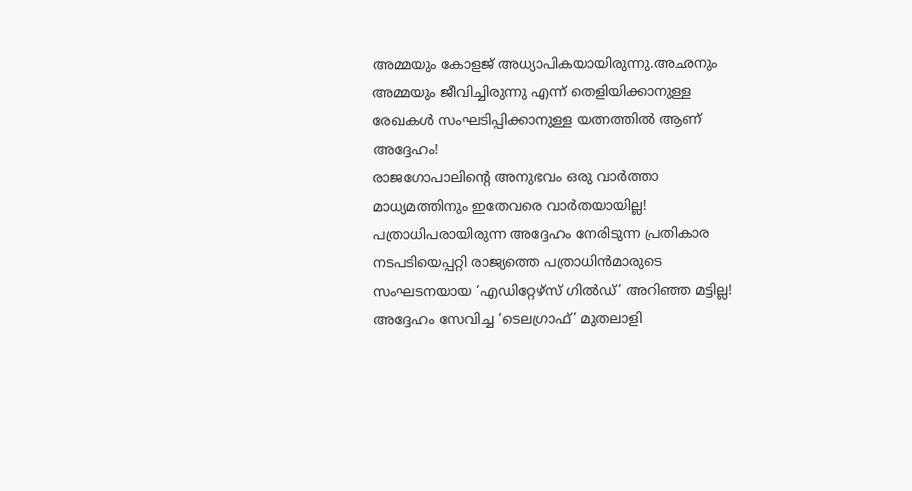അമ്മയും കോളജ് അധ്യാപികയായിരുന്നു.അഛനും അമ്മയും ജീവിച്ചിരുന്നു എന്ന് തെളിയിക്കാനുള്ള രേഖകൾ സംഘടിപ്പിക്കാനുള്ള യത്നത്തിൽ ആണ് അദ്ദേഹം!
രാജഗോപാലിൻ്റെ അനുഭവം ഒരു വാർത്താ മാധ്യമത്തിനും ഇതേവരെ വാർതയായില്ല!
പത്രാധിപരായിരുന്ന അദ്ദേഹം നേരിടുന്ന പ്രതികാര നടപടിയെപ്പറ്റി രാജ്യത്തെ പത്രാധിൻമാരുടെ സംഘടനയായ ‘എഡിറ്റേഴ്സ് ഗിൽഡ്’ അറിഞ്ഞ മട്ടില്ല! അദ്ദേഹം സേവിച്ച ‘ടെലഗ്രാഫ്’ മുതലാളി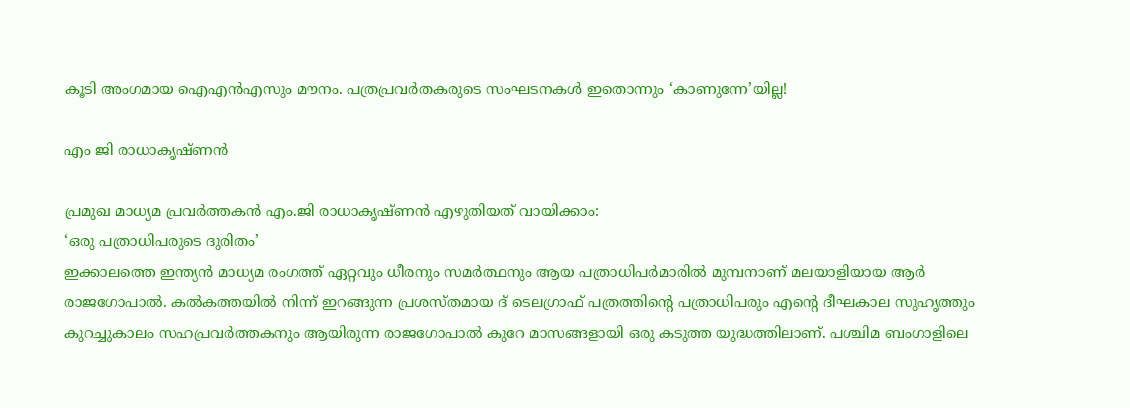കൂടി അംഗമായ ഐഎൻഎസും മൗനം. പത്രപ്രവർതകരുടെ സംഘടനകൾ ഇതൊന്നും ‘കാണുന്നേ’യില്ല!

എം ജി രാധാകൃഷ്ണൻ

പ്രമുഖ മാധ്യമ പ്രവർത്തകൻ എം.ജി രാധാകൃഷ്ണൻ എഴുതിയത് വായിക്കാം:
‘ഒരു പത്രാധിപരുടെ ദുരിതം’
ഇക്കാലത്തെ ഇന്ത്യൻ മാധ്യമ രംഗത്ത് ഏറ്റവും ധീരനും സമർത്ഥനും ആയ പത്രാധിപർമാരിൽ മുമ്പനാണ് മലയാളിയായ ആർ രാജഗോപാൽ. കൽകത്തയിൽ നിന്ന് ഇറങ്ങുന്ന പ്രശസ്തമായ ദ് ടെലഗ്രാഫ് പത്രത്തിൻ്റെ പത്രാധിപരും എൻ്റെ ദീഘകാല സുഹൃത്തും കുറച്ചുകാലം സഹപ്രവർത്തകനും ആയിരുന്ന രാജഗോപാൽ കുറേ മാസങ്ങളായി ഒരു കടുത്ത യുദ്ധത്തിലാണ്. പശ്ചിമ ബംഗാളിലെ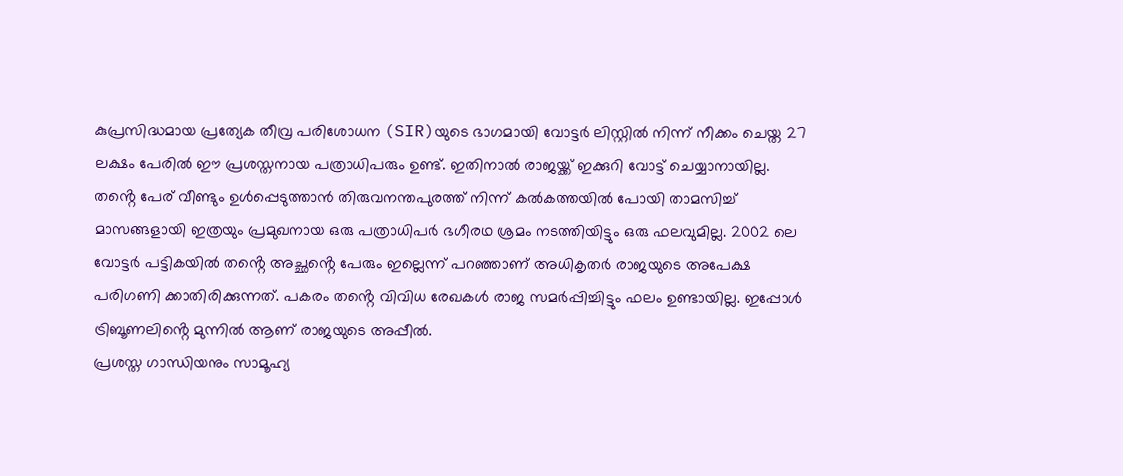കുപ്രസിദ്ധമായ പ്രത്യേക തീവ്ര പരിശോധന (SIR)യുടെ ഭാഗമായി വോട്ടർ ലിസ്റ്റിൽ നിന്ന് നീക്കം ചെയ്ത 27 ലക്ഷം പേരിൽ ഈ പ്രശസ്തനായ പത്രാധിപരും ഉണ്ട്. ഇതിനാൽ രാജയ്ക്ക് ഇക്കുറി വോട്ട് ചെയ്യാനായില്ല. തൻ്റെ പേര് വീണ്ടും ഉൾപ്പെടുത്താൻ തിരുവനന്തപുരത്ത് നിന്ന് കൽകത്തയിൽ പോയി താമസിച്ച് മാസങ്ങളായി ഇത്രയും പ്രമുഖനായ ഒരു പത്രാധിപർ ഭഗീരഥ ശ്രമം നടത്തിയിട്ടും ഒരു ഫലവുമില്ല. 2002 ലെ വോട്ടർ പട്ടികയിൽ തൻ്റെ അച്ഛൻ്റെ പേരും ഇല്ലെന്ന് പറഞ്ഞാണ് അധികൃതർ രാജയുടെ അപേക്ഷ പരിഗണി ക്കാതിരിക്കുന്നത്. പകരം തൻ്റെ വിവിധ രേഖകൾ രാജ സമർപ്പിച്ചിട്ടും ഫലം ഉണ്ടായില്ല. ഇപ്പോൾ ട്രിബൂണലിൻ്റെ മുന്നിൽ ആണ് രാജയുടെ അപ്പീൽ.
പ്രശസ്ത ഗാന്ധിയനും സാമൂഹ്യ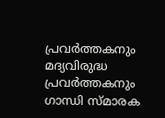പ്രവർത്തകനും മദ്യവിരുദ്ധ പ്രവർത്തകനും ഗാന്ധി സ്മാരക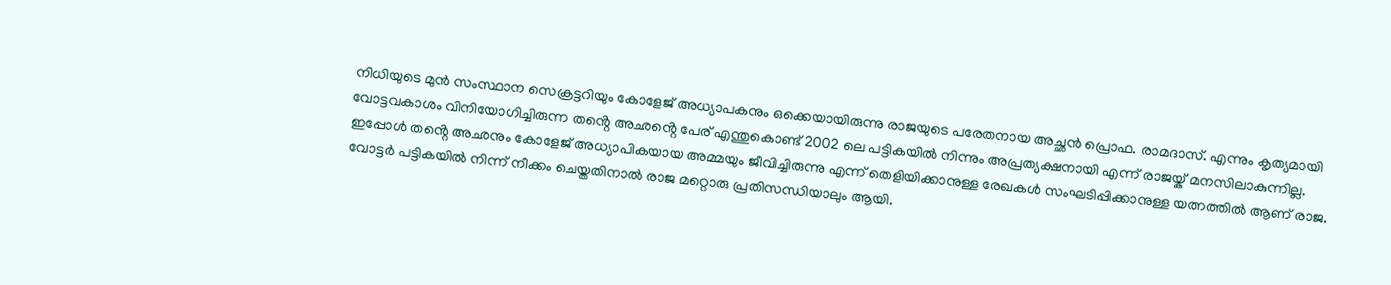നിധിയുടെ മുൻ സംസ്ഥാന സെക്രട്ടറിയും കോളേജ് അധ്യാപകനും ഒക്കെയായിരുന്നു രാജയുടെ പരേതനായ അച്ഛൻ പ്രൊഫ. രാമദാസ്. എന്നും കൃത്യമായി വോട്ടവകാശം വിനിയോഗിച്ചിരുന്ന തൻ്റെ അഛൻ്റെ പേര് എന്തുകൊണ്ട് 2002 ലെ പട്ടികയിൽ നിന്നും അപ്രത്യക്ഷനായി എന്ന് രാജയ്ക് മനസിലാകുന്നില്ല. ഇപ്പോൾ തൻ്റെ അഛനും കോളേജ് അധ്യാപികയായ അമ്മയും ജീവിച്ചിരുന്നു എന്ന് തെളിയിക്കാനുള്ള രേഖകൾ സംഘടിപ്പിക്കാനുള്ള യത്നത്തിൽ ആണ് രാജ.
വോട്ടർ പട്ടികയിൽ നിന്ന് നീക്കം ചെയ്തതിനാൽ രാജ മറ്റൊരു പ്രതിസന്ധിയാലും ആയി.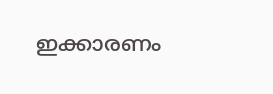ഇക്കാരണം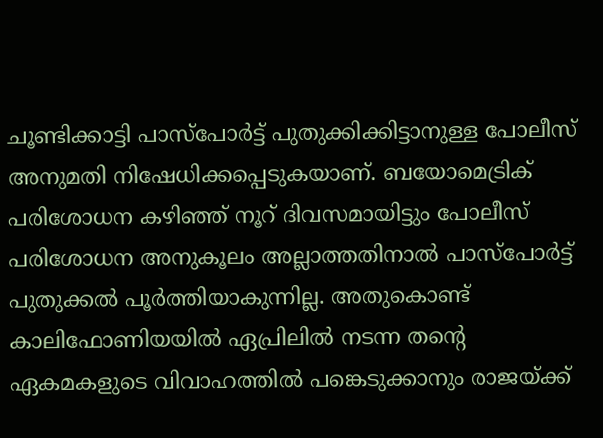ചൂണ്ടിക്കാട്ടി പാസ്പോർട്ട് പുതുക്കിക്കിട്ടാനുള്ള പോലീസ് അനുമതി നിഷേധിക്കപ്പെടുകയാണ്. ബയോമെട്രിക് പരിശോധന കഴിഞ്ഞ് നൂറ് ദിവസമായിട്ടും പോലീസ് പരിശോധന അനുകൂലം അല്ലാത്തതിനാൽ പാസ്പോർട്ട് പുതുക്കൽ പൂർത്തിയാകുന്നില്ല. അതുകൊണ്ട് കാലിഫോണിയയിൽ ഏപ്രിലിൽ നടന്ന തൻ്റെ ഏകമകളുടെ വിവാഹത്തിൽ പങ്കെടുക്കാനും രാജയ്ക്ക്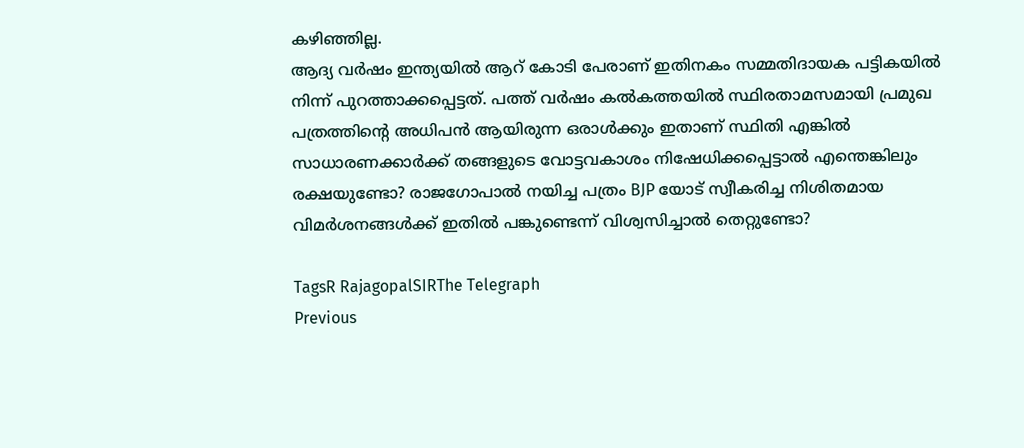കഴിഞ്ഞില്ല.
ആദ്യ വർഷം ഇന്ത്യയിൽ ആറ് കോടി പേരാണ് ഇതിനകം സമ്മതിദായക പട്ടികയിൽ നിന്ന് പുറത്താക്കപ്പെട്ടത്. പത്ത് വർഷം കൽകത്തയിൽ സ്ഥിരതാമസമായി പ്രമുഖ പത്രത്തിൻ്റെ അധിപൻ ആയിരുന്ന ഒരാൾക്കും ഇതാണ് സ്ഥിതി എങ്കിൽ സാധാരണക്കാർക്ക് തങ്ങളുടെ വോട്ടവകാശം നിഷേധിക്കപ്പെട്ടാൽ എന്തെങ്കിലും രക്ഷയുണ്ടോ? രാജഗോപാൽ നയിച്ച പത്രം BJP യോട് സ്വീകരിച്ച നിശിതമായ വിമർശനങ്ങൾക്ക് ഇതിൽ പങ്കുണ്ടെന്ന് വിശ്വസിച്ചാൽ തെറ്റുണ്ടോ?

TagsR RajagopalSIRThe Telegraph
Previous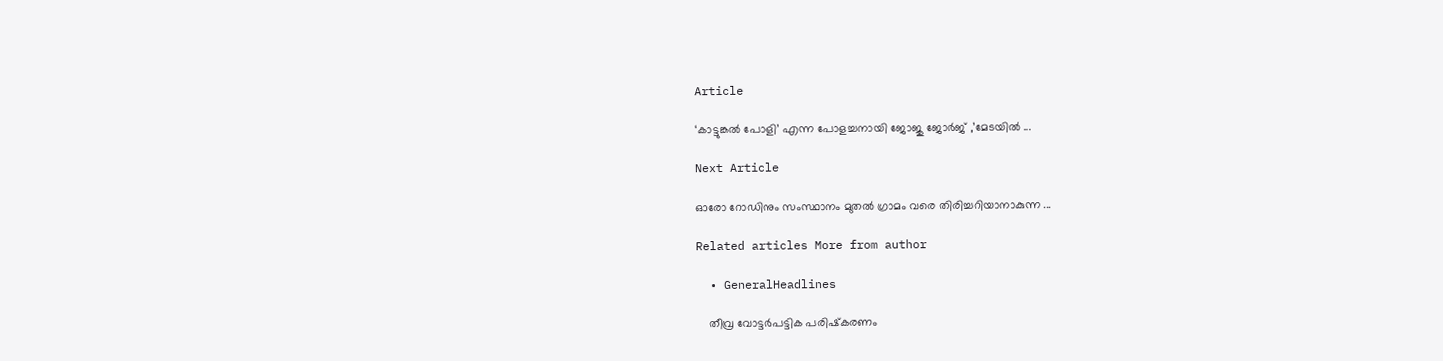Article

‘കാട്ടുങ്കൽ പോളി’ എന്ന പോളച്ചനായി ജോജു ജോർജ് ,’മേടയിൽ ...

Next Article

ഓരോ റോഡിനും സംസ്ഥാനം മുതൽ ഗ്രാമം വരെ തിരിച്ചറിയാനാകുന്ന ...

Related articles More from author

  • GeneralHeadlines

    തീവ്ര വോട്ടർപട്ടിക പരിഷ്‌കരണം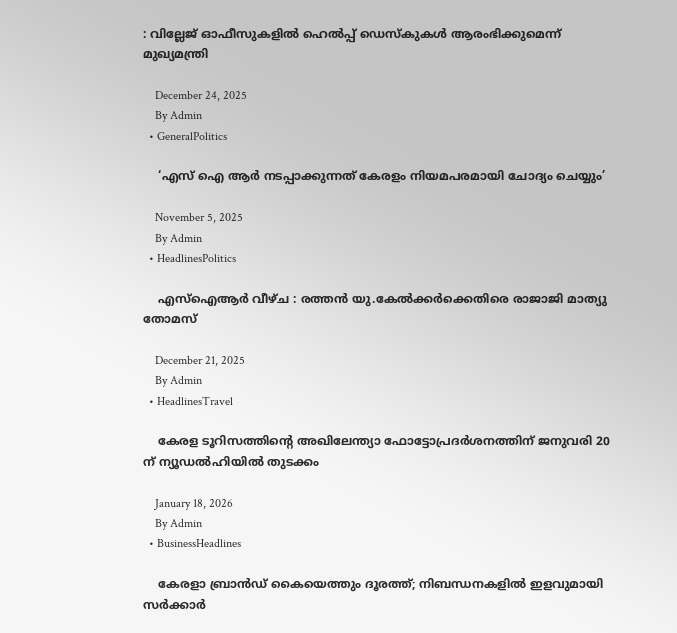: വില്ലേജ് ഓഫീസുകളിൽ ഹെൽപ്പ് ഡെസ്‌കുകൾ ആരംഭിക്കുമെന്ന് മുഖ്യമന്ത്രി

    December 24, 2025
    By Admin
  • GeneralPolitics

    ‘എസ് ഐ ആര്‍ നടപ്പാക്കുന്നത് കേരളം നിയമപരമായി ചോദ്യം ചെയ്യും’

    November 5, 2025
    By Admin
  • HeadlinesPolitics

    എസ്ഐആർ വീഴ്ച : രത്തൻ യു.കേൽക്കർക്കെതിരെ രാജാജി മാത്യു തോമസ്

    December 21, 2025
    By Admin
  • HeadlinesTravel

    കേരള ടൂറിസത്തിന്‍റെ അഖിലേന്ത്യാ ഫോട്ടോപ്രദര്‍ശനത്തിന് ജനുവരി 20 ന് ന്യൂഡല്‍ഹിയില്‍ തുടക്കം

    January 18, 2026
    By Admin
  • BusinessHeadlines

    കേരളാ ബ്രാൻഡ് കൈയെത്തും ദൂരത്ത്; നിബന്ധനകളിൽ ഇളവുമായി സർക്കാർ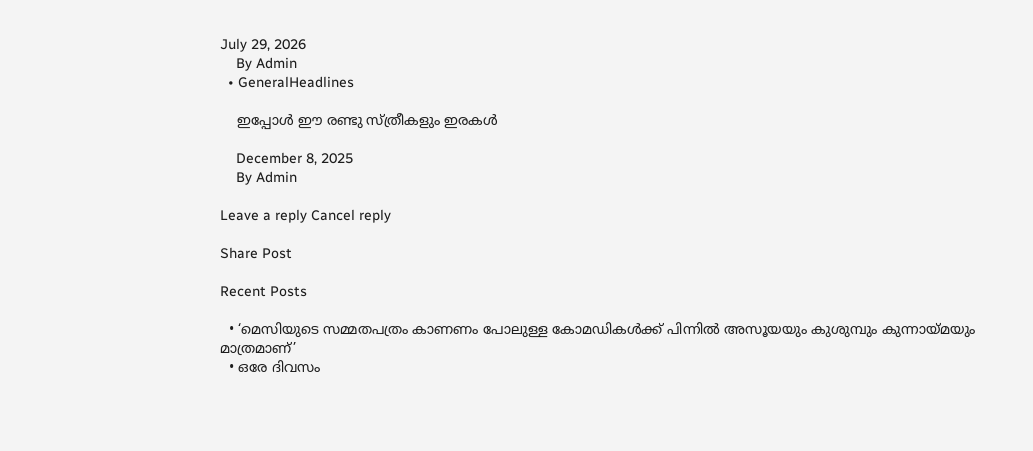July 29, 2026
    By Admin
  • GeneralHeadlines

    ഇപ്പോൾ ഈ രണ്ടു സ്ത്രീകളും ഇരകൾ

    December 8, 2025
    By Admin

Leave a reply Cancel reply

Share Post

Recent Posts

  • ‘മെസിയുടെ സമ്മതപത്രം കാണണം പോലുള്ള കോമഡികൾക്ക് പിന്നിൽ അസൂയയും കുശുമ്പും കുന്നായ്മയും മാത്രമാണ്’
  • ഒരേ ദിവസം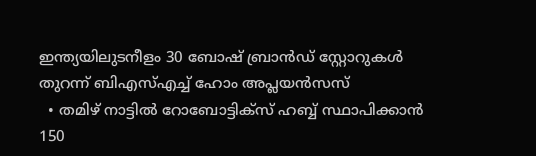ഇന്ത്യയിലുടനീളം 30 ബോഷ് ബ്രാന്‍ഡ് സ്റ്റോറുകള്‍ തുറന്ന് ബിഎസ്എച്ച് ഹോം അപ്ലയന്‍സസ്
  • തമിഴ് നാട്ടില്‍ റോബോട്ടിക്സ് ഹബ്ബ് സ്ഥാപിക്കാന്‍ 150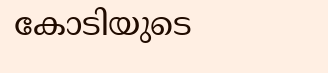കോടിയുടെ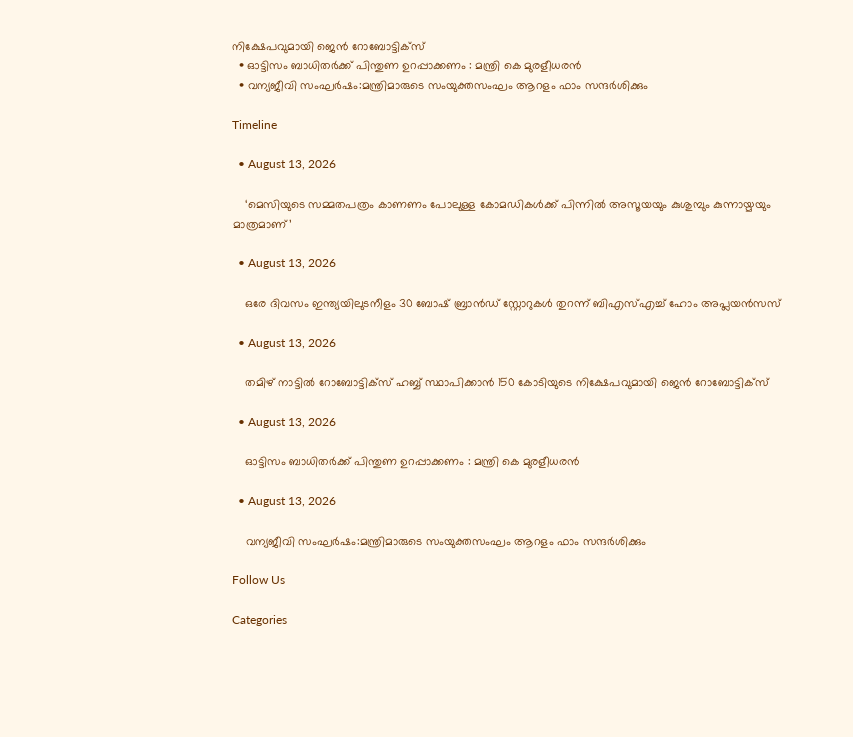നിക്ഷേപവുമായി ജെന്‍ റോബോട്ടിക്സ്
  • ഓട്ടിസം ബാധിതർക്ക് പിന്തുണ ഉറപ്പാക്കണം : മന്ത്രി കെ മുരളീധരൻ
  • വന്യജീവി സംഘർഷം:മന്ത്രിമാരുടെ സംയുക്തസംഘം ആറളം ഫാം സന്ദർശിക്കും

Timeline

  • August 13, 2026

    ‘മെസിയുടെ സമ്മതപത്രം കാണണം പോലുള്ള കോമഡികൾക്ക് പിന്നിൽ അസൂയയും കുശുമ്പും കുന്നായ്മയും മാത്രമാണ്’

  • August 13, 2026

    ഒരേ ദിവസം ഇന്ത്യയിലുടനീളം 30 ബോഷ് ബ്രാന്‍ഡ് സ്റ്റോറുകള്‍ തുറന്ന് ബിഎസ്എച്ച് ഹോം അപ്ലയന്‍സസ്

  • August 13, 2026

    തമിഴ് നാട്ടില്‍ റോബോട്ടിക്സ് ഹബ്ബ് സ്ഥാപിക്കാന്‍ 150 കോടിയുടെ നിക്ഷേപവുമായി ജെന്‍ റോബോട്ടിക്സ്

  • August 13, 2026

    ഓട്ടിസം ബാധിതർക്ക് പിന്തുണ ഉറപ്പാക്കണം : മന്ത്രി കെ മുരളീധരൻ

  • August 13, 2026

    വന്യജീവി സംഘർഷം:മന്ത്രിമാരുടെ സംയുക്തസംഘം ആറളം ഫാം സന്ദർശിക്കും

Follow Us

Categories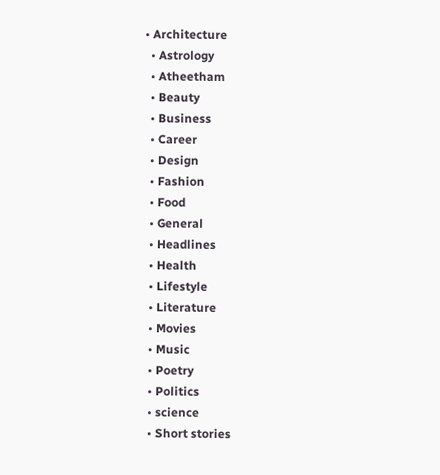• Architecture
  • Astrology
  • Atheetham
  • Beauty
  • Business
  • Career
  • Design
  • Fashion
  • Food
  • General
  • Headlines
  • Health
  • Lifestyle
  • Literature
  • Movies
  • Music
  • Poetry
  • Politics
  • science
  • Short stories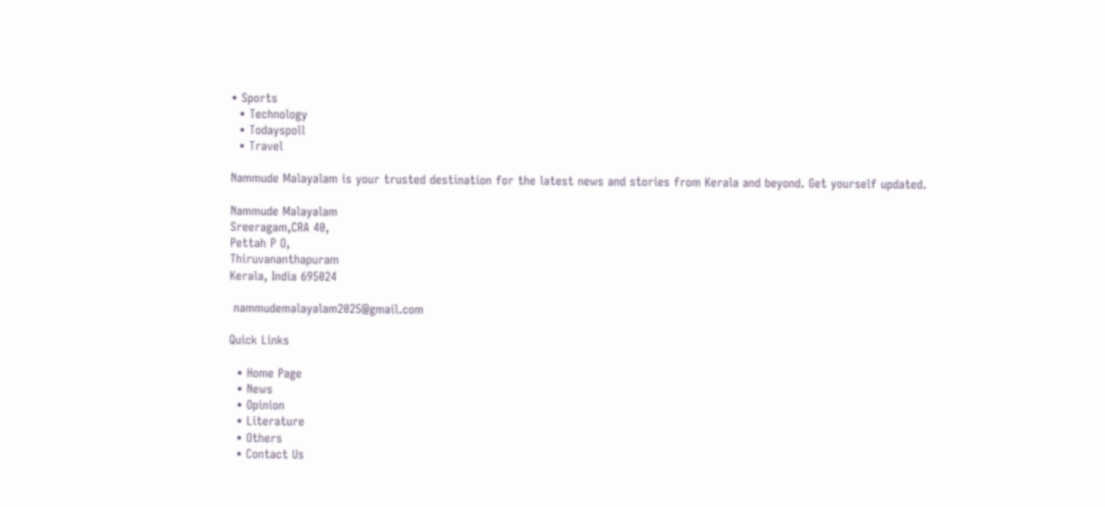• Sports
  • Technology
  • Todayspoll
  • Travel

Nammude Malayalam is your trusted destination for the latest news and stories from Kerala and beyond. Get yourself updated.

Nammude Malayalam
Sreeragam,CRA 40,
Pettah P O,
Thiruvananthapuram
Kerala, India 695024

 nammudemalayalam2025@gmail.com

Quick Links

  • Home Page
  • News
  • Opinion
  • Literature
  • Others
  • Contact Us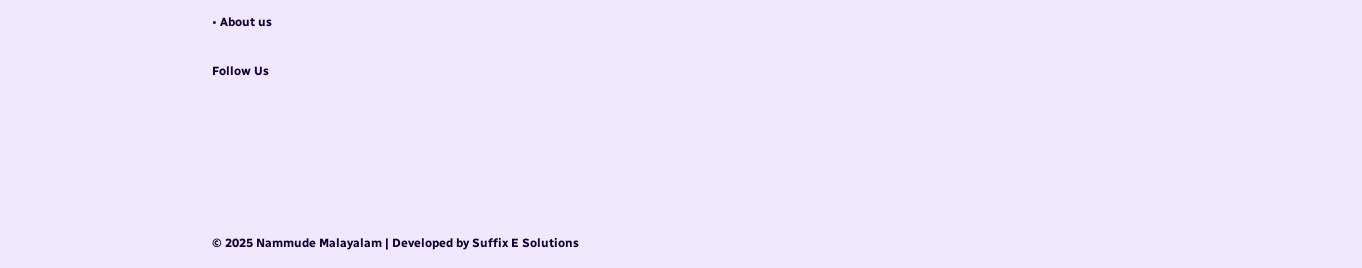• About us

Follow Us






© 2025 Nammude Malayalam | Developed by Suffix E Solutions